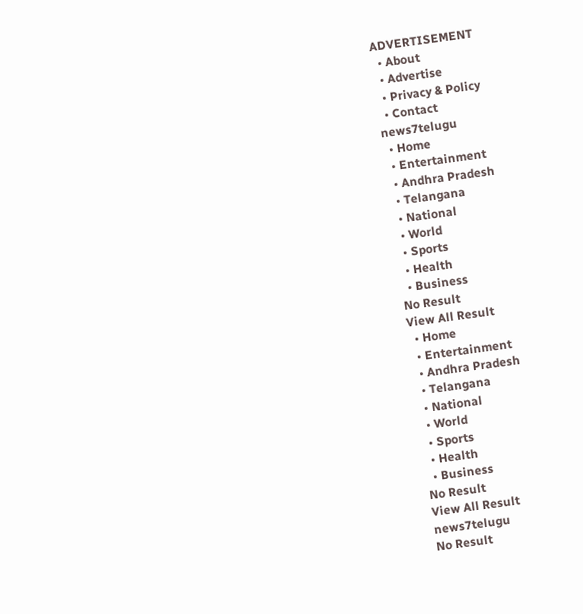ADVERTISEMENT
  • About
  • Advertise
  • Privacy & Policy
  • Contact
news7telugu
  • Home
  • Entertainment
  • Andhra Pradesh
  • Telangana
  • National
  • World
  • Sports
  • Health
  • Business
No Result
View All Result
  • Home
  • Entertainment
  • Andhra Pradesh
  • Telangana
  • National
  • World
  • Sports
  • Health
  • Business
No Result
View All Result
news7telugu
No Result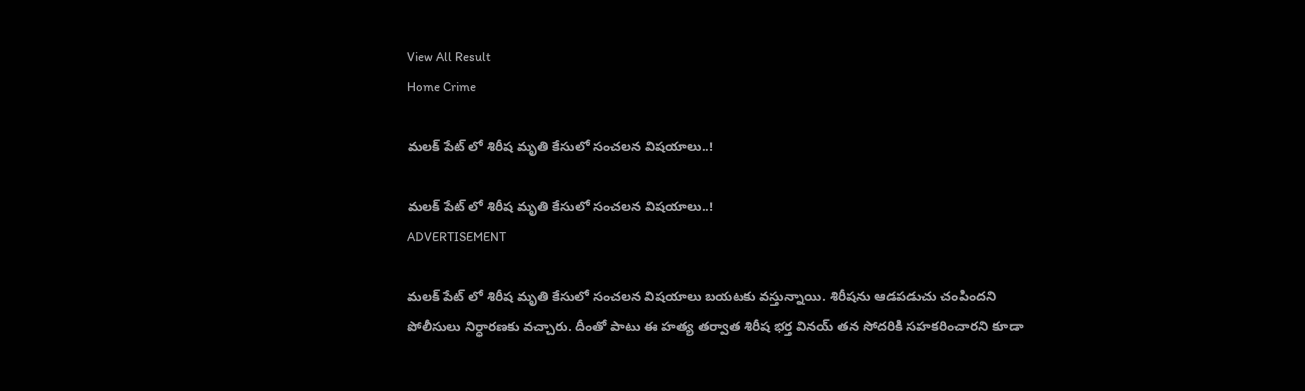View All Result
Home Crime

మలక్ పేట్ లో శిరీష మృతి కేసులో సంచలన విషయాలు..!

మలక్ పేట్ లో శిరీష మృతి కేసులో సంచలన విషయాలు..!
ADVERTISEMENT

మలక్ పేట్ లో శిరీష మృతి కేసులో సంచలన విషయాలు బయటకు వస్తున్నాయి. శిరీషను ఆడపడుచు చంపిందని పోలీసులు నిర్ధారణకు వచ్చారు. దీంతో పాటు ఈ హత్య తర్వాత శిరీష భర్త వినయ్ తన సోదరికి సహకరించారని కూడా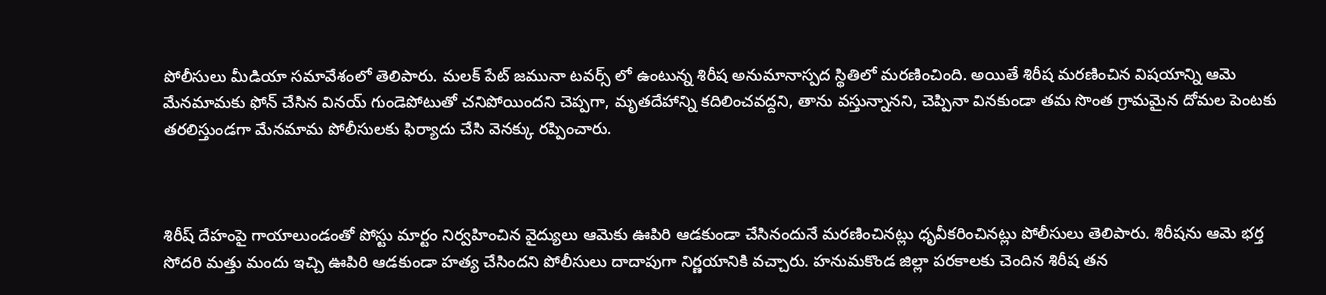పోలీసులు మీడియా సమావేశంలో తెలిపారు. మలక్ పేట్ జమునా టవర్స్ లో ఉంటున్న శిరీష అనుమానాస్పద స్థితిలో మరణించింది. అయితే శిరీష మరణించిన విషయాన్ని ఆమె మేనమామకు ఫోన్ చేసిన వినయ్ గుండెపోటుతో చనిపోయిందని చెప్పగా, మృతదేహాన్ని కదిలించవద్దని, తాను వస్తున్నానని, చెప్పినా వినకుండా తమ సొంత గ్రామమైన దోమల పెంటకు తరలిస్తుండగా మేనమామ పోలీసులకు ఫిర్యాదు చేసి వెనక్కు రప్పించారు.



శిరీష్ దేహంపై గాయాలుండంతో పోస్టు మార్టం నిర్వహించిన వైద్యులు ఆమెకు ఊపిరి ఆడకుండా చేసినందునే మరణించినట్లు ధృవీకరించినట్లు పోలీసులు తెలిపారు. శిరీషను ఆమె భర్త సోదరి మత్తు మందు ఇచ్చి ఊపిరి ఆడకుండా హత్య చేసిందని పోలీసులు దాదాపుగా నిర్ణయానికి వచ్చారు. హనుమకొండ జిల్లా పరకాలకు చెందిన శిరీష తన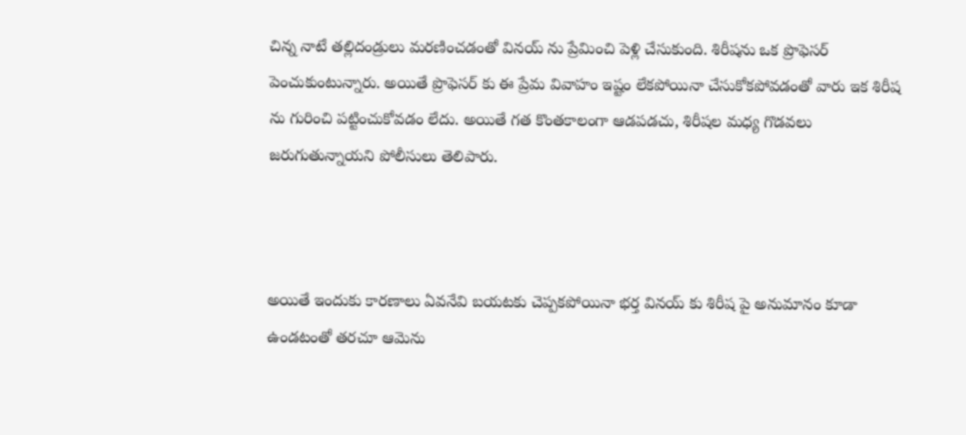చిన్న నాటే తల్లిదండ్రులు మరణించడంతో వినయ్ ను ప్రేమించి పెళ్లి చేసుకుంది. శిరీషను ఒక ప్రొఫెసర్ పెంచుకుంటున్నారు. అయితే ప్రొఫెసర్ కు ఈ ప్రేమ వివాహం ఇష్టం లేకపోయినా చేసుకోకపోవడంతో వారు ఇక శిరీష ను గురించి పట్టించుకోవడం లేదు. అయితే గత కొంతకాలంగా ఆడపడచు, శిరీషల మధ్య గొడవలు జరుగుతున్నాయని పోలీసులు తెలిపారు.



అయితే ఇందుకు కారణాలు ఏవనేవి బయటకు చెప్పకపోయినా భర్త వినయ్ కు శిరీష పై అనుమానం కూడా ఉండటంతో తరచూ ఆమెను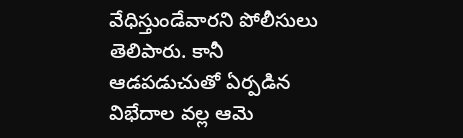వేధిస్తుండేవారని పోలీసులు తెలిపారు. కానీ ఆడపడుచుతో ఏర్పడిన విభేదాల వల్ల ఆమె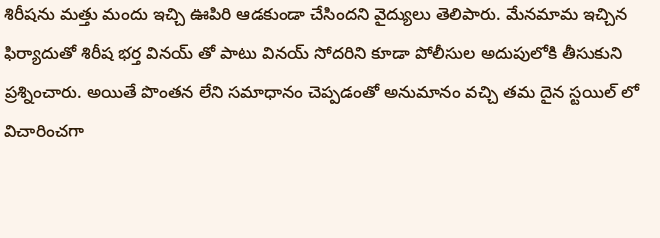శిరీషను మత్తు మందు ఇచ్చి ఊపిరి ఆడకుండా చేసిందని వైద్యులు తెలిపారు. మేనమామ ఇచ్చిన ఫిర్యాదుతో శిరీష భర్త వినయ్ తో పాటు వినయ్ సోదరిని కూడా పోలీసుల అదుపులోకి తీసుకుని ప్రశ్నించారు. అయితే పొంతన లేని సమాధానం చెప్పడంతో అనుమానం వచ్చి తమ దైన స్టయిల్ లో విచారించగా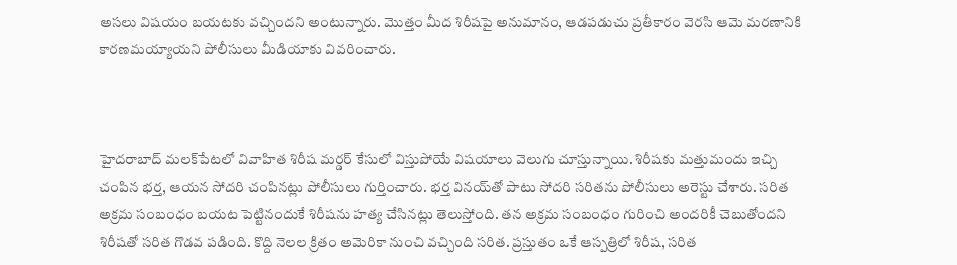అసలు విషయం బయటకు వచ్చిందని అంటున్నారు. మొత్తం మీద శిరీషపై అనుమానం, ఆడపడుచు ప్రతీకారం వెరసి ఆమె మరణానికి కారణమయ్యాయని పోలీసులు మీడియాకు వివరించారు.



హైదరాబాద్‌ మలక్‌పేటలో వివాహిత శిరీష మర్డర్ కేసులో విస్తుపోయే విషయాలు వెలుగు చూస్తున్నాయి. శిరీషకు మత్తుమందు ఇచ్చి చంపిన భర్త, ఆయన సోదరి చంపినట్లు పోలీసులు గుర్తించారు. భర్త వినయ్‌తో పాటు సోదరి సరితను పోలీసులు అరెస్టు చేశారు. సరిత అక్రమ సంబంధం బయట పెట్టినందుకే శిరీషను హత్య చేసినట్లు తెలుస్తోంది. తన అక్రమ సంబంధం గురించి అందరికీ చెబుతోందని శిరీషతో సరిత గొడవ పడింది. కొద్ది నెలల క్రితం అమెరికా నుంచి వచ్చింది సరిత. ప్రస్తుతం ఒకే ఆస్పత్రిలో శిరీష, సరిత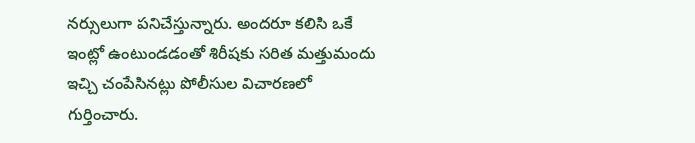నర్సులుగా పనిచేస్తున్నారు. అందరూ కలిసి ఒకే ఇంట్లో ఉంటుండడంతో శిరీషకు సరిత మత్తుమందు ఇచ్చి చంపేసినట్లు పోలీసుల విచారణలో గుర్తించారు.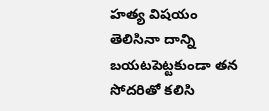హత్య విషయం తెలిసినా దాన్ని బయటపెట్టకుండా తన సోదరితో కలిసి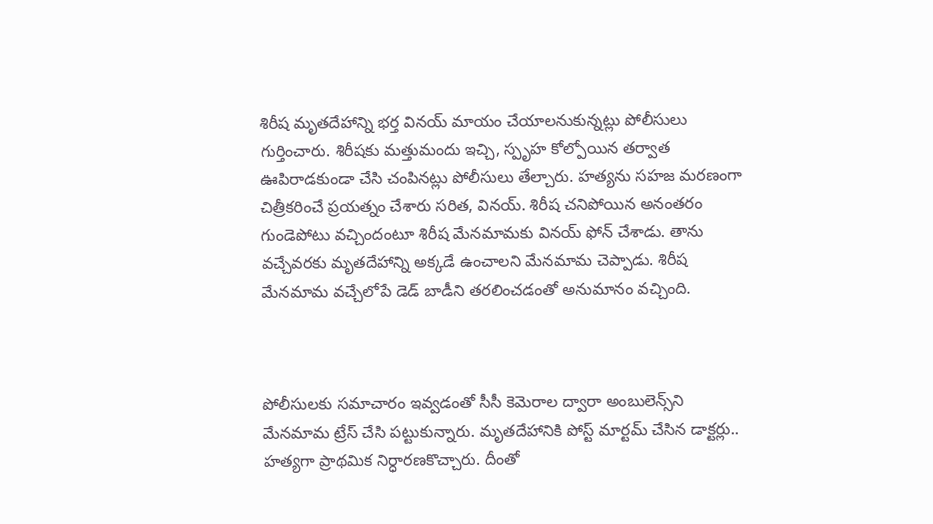శిరీష మృతదేహాన్ని భర్త వినయ్‌ మాయం చేయాలనుకున్నట్లు పోలీసులు గుర్తించారు. శిరీషకు మత్తుమందు ఇచ్చి, స్పృహ కోల్పోయిన తర్వాత ఊపిరాడకుండా చేసి చంపినట్లు పోలీసులు తేల్చారు. హత్యను సహజ మరణంగా చిత్రీకరించే ప్రయత్నం చేశారు సరిత, వినయ్. శిరీష చనిపోయిన అనంతరం గుండెపోటు వచ్చిందంటూ శిరీష మేనమామకు వినయ్‌ ఫోన్ చేశాడు. తాను వచ్చేవరకు మృతదేహాన్ని అక్కడే ఉంచాలని మేనమామ చెప్పాడు. శిరీష మేనమామ వచ్చేలోపే డెడ్ బాడీని తరలించడంతో అనుమానం వచ్చింది.



పోలీసులకు సమాచారం ఇవ్వడంతో సీసీ కెమెరాల ద్వారా అంబులెన్స్‌ని మేనమామ ట్రేస్ చేసి పట్టుకున్నారు. మృతదేహానికి పోస్ట్‌ మార్టమ్‌ చేసిన డాక్టర్లు.. హత్యగా ప్రాథమిక నిర్ధారణకొచ్చారు. దీంతో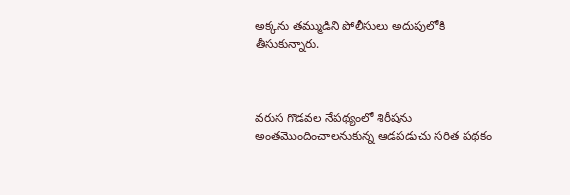అక్కను తమ్ముడిని పోలీసులు అదుపులోకి తీసుకున్నారు.



వరుస గొడవల నేపథ్యంలో శిరీషను అంతమొందించాలనుకున్న ఆడపడుచు సరిత పథకం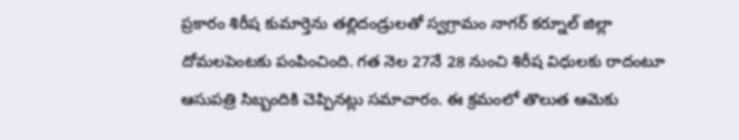ప్రకారం శిరీష కుమార్తెను తల్లిదండ్రులతో స్వగ్రామం నాగర్ కర్నూల్ జిల్లా దోమలపెంటకు పంపించింది. గత నెల 27నే 28 నుంచి శిరీష విధులకు రాదంటూ ఆసుపత్రి సిబ్బందికి చెప్పినట్లు సమాచారం. ఈ క్రమంలో తొలుత ఆమెకు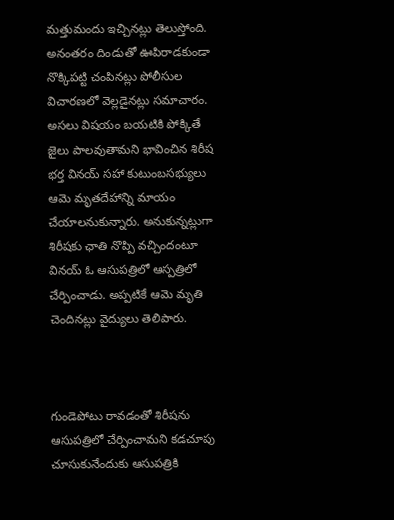మత్తుమందు ఇచ్చినట్లు తెలుస్తోంది. అనంతరం దిండుతో ఊపిరాడకుండా నొక్కిపట్టి చంపినట్లు పోలీసుల విచారణలో వెల్లడైనట్లు సమాచారం. అసలు విషయం బయటికి పోక్కితే జైలు పాలవుతామని భావించిన శిరీష భర్త వినయ్ సహా కుటుంబసభ్యులు ఆమె మృతదేహాన్ని మాయం చేయాలనుకున్నారు. అనుకున్నట్లుగా శిరీషకు ఛాతి నొప్పి వచ్చిందంటూ వినయ్ ఓ ఆసుపత్రిలో ఆస్పత్రిలో చేర్పించాడు. అప్పటికే ఆమె మృతి చెందినట్లు వైద్యులు తెలిపారు.



గుండెపోటు రావడంతో శిరీషను ఆసుపత్రిలో చేర్పించామని కడచూపు చూసుకునేందుకు ఆసుపత్రికి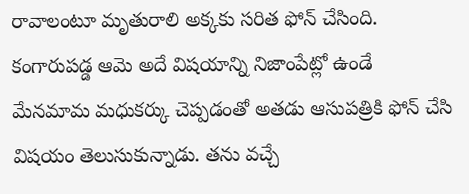రావాలంటూ మృతురాలి అక్కకు సరిత ఫోన్ చేసింది. కంగారుపడ్డ ఆమె అదే విషయాన్ని నిజాంపేట్లో ఉండే మేనమామ మధుకర్కు చెప్పడంతో అతడు ఆసుపత్రికి ఫోన్ చేసి విషయం తెలుసుకున్నాడు. తను వచ్చే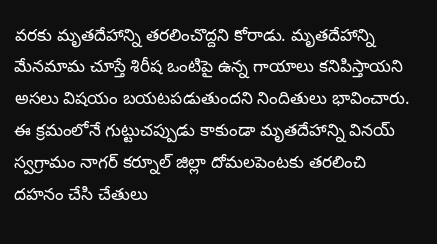వరకు మృతదేహాన్ని తరలించొద్దని కోరాడు. మృతదేహాన్ని మేనమామ చూస్తే శిరీష ఒంటిపై ఉన్న గాయాలు కనిపిస్తాయని అసలు విషయం బయటపడుతుందని నిందితులు భావించారు. ఈ క్రమంలోనే గుట్టుచప్పుడు కాకుండా మృతదేహాన్ని వినయ్ స్వగ్రామం నాగర్ కర్నూల్ జిల్లా దోమలపెంటకు తరలించి దహనం చేసి చేతులు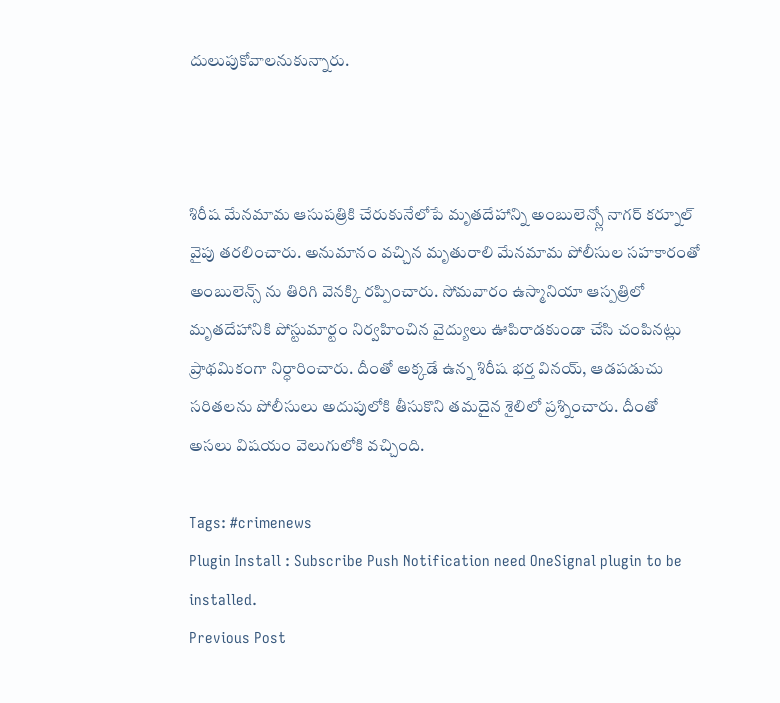దులుపుకోవాలనుకున్నారు.



శిరీష మేనమామ ఆసుపత్రికి చేరుకునేలోపే మృతదేహాన్ని అంబులెన్స్లో నాగర్ కర్నూల్ వైపు తరలించారు. అనుమానం వచ్చిన మృతురాలి మేనమామ పోలీసుల సహకారంతో అంబులెన్స్ ను తిరిగి వెనక్కి రప్పించారు. సోమవారం ఉస్మానియా ఆస్పత్రిలో మృతదేహానికి పోస్టుమార్టం నిర్వహించిన వైద్యులు ఊపిరాడకుండా చేసి చంపినట్లు ప్రాథమికంగా నిర్ధారించారు. దీంతో అక్కడే ఉన్న శిరీష భర్త వినయ్, ఆడపడుచు సరితలను పోలీసులు అదుపులోకి తీసుకొని తమదైన శైలిలో ప్రశ్నించారు. దీంతో అసలు విషయం వెలుగులోకి వచ్చింది.

Tags: #crimenews
Plugin Install : Subscribe Push Notification need OneSignal plugin to be installed.
Previous Post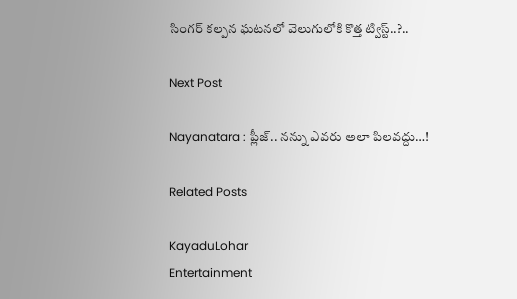సింగర్ కల్పన ఘటనలో వెలుగులోకి కొత్త ట్విస్ట్..?..

Next Post

Nayanatara : ప్లీజ్.. నన్ను ఎవరు అలా పిలవద్దు…!

Related Posts

KayaduLohar
Entertainment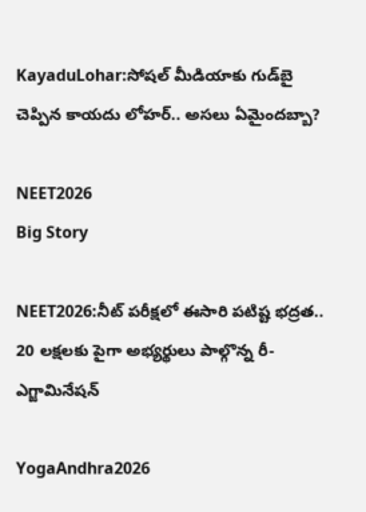KayaduLohar:సోషల్ మీడియాకు గుడ్‌బై చెప్పిన కాయదు లోహర్.. అసలు ఏమైందబ్బా?

NEET2026
Big Story

NEET2026:నీట్ పరీక్షలో ఈసారి పటిష్ట భద్రత.. 20 లక్షలకు పైగా అభ్యర్థులు పాల్గొన్న రీ-ఎగ్జామినేషన్

YogaAndhra2026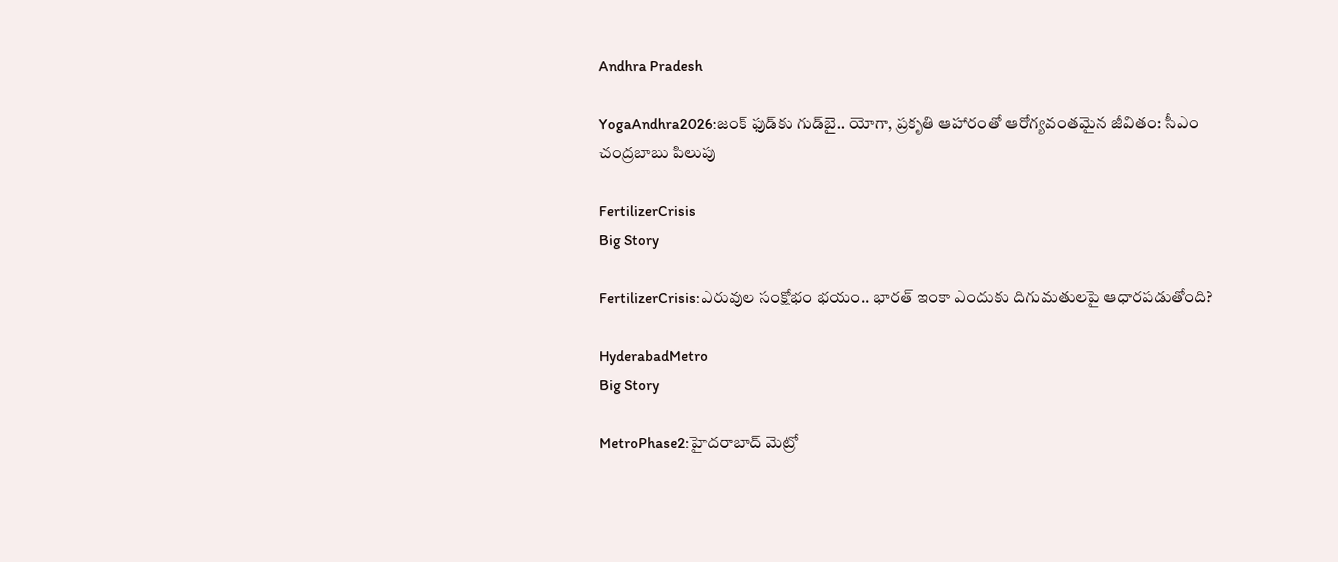Andhra Pradesh

YogaAndhra2026:జంక్ ఫుడ్‌కు గుడ్‌బై.. యోగా, ప్రకృతి ఆహారంతో ఆరోగ్యవంతమైన జీవితం: సీఎం చంద్రబాబు పిలుపు

FertilizerCrisis
Big Story

FertilizerCrisis:ఎరువుల సంక్షోభం భయం.. భారత్ ఇంకా ఎందుకు దిగుమతులపై ఆధారపడుతోంది?

HyderabadMetro
Big Story

MetroPhase2:హైదరాబాద్ మెట్రో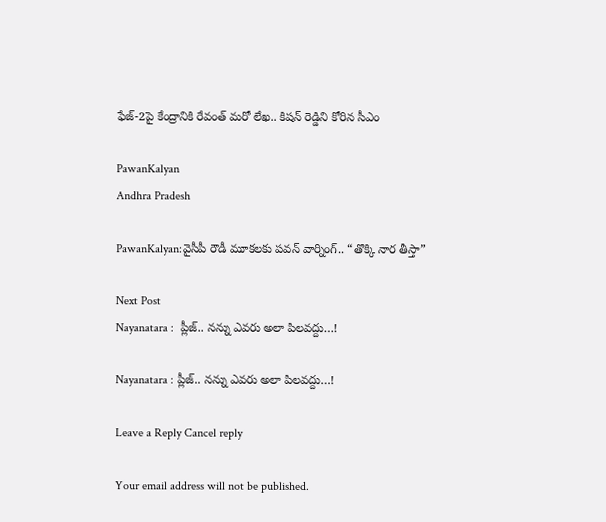ఫేజ్-2పై కేంద్రానికి రేవంత్ మరో లేఖ.. కిషన్ రెడ్డిని కోరిన సీఎం

PawanKalyan
Andhra Pradesh

PawanKalyan:వైసీపీ రౌడీ మూకలకు పవన్ వార్నింగ్.. “తొక్కి నార తీస్తా”

Next Post
Nayanatara :  ప్లీజ్.. నన్ను ఎవరు అలా పిలవద్దు…!

Nayanatara : ప్లీజ్.. నన్ను ఎవరు అలా పిలవద్దు…!

Leave a Reply Cancel reply

Your email address will not be published.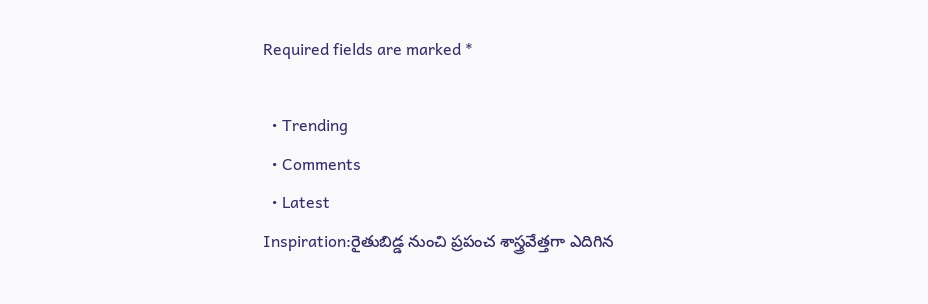Required fields are marked *

  • Trending
  • Comments
  • Latest
Inspiration:రైతుబిడ్డ నుంచి ప్రపంచ శాస్త్రవేత్తగా ఎదిగిన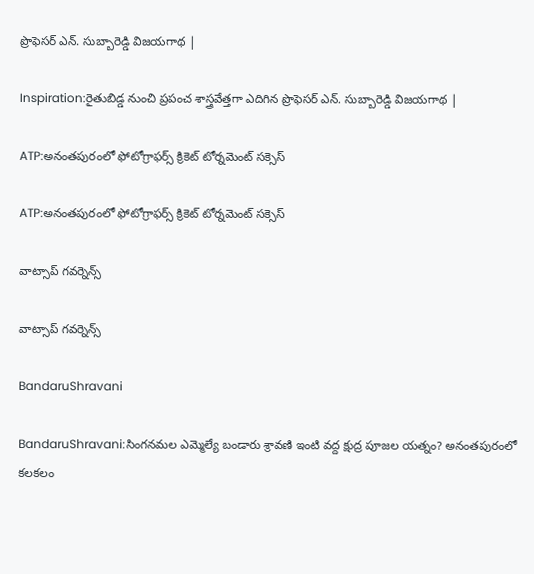ప్రొఫెసర్ ఎన్. సుబ్బారెడ్డి విజయగాథ |

Inspiration:రైతుబిడ్డ నుంచి ప్రపంచ శాస్త్రవేత్తగా ఎదిగిన ప్రొఫెసర్ ఎన్. సుబ్బారెడ్డి విజయగాథ |

ATP:అనంతపురంలో ఫోటోగ్రాఫర్స్ క్రికెట్ టోర్నమెంట్ సక్సెస్

ATP:అనంతపురంలో ఫోటోగ్రాఫర్స్ క్రికెట్ టోర్నమెంట్ సక్సెస్

వాట్సాప్ గవర్నెన్స్

వాట్సాప్ గవర్నెన్స్

BandaruShravani

BandaruShravani:సింగనమల ఎమ్మెల్యే బండారు శ్రావణి ఇంటి వద్ద క్షుద్ర పూజల యత్నం? అనంతపురంలో కలకలం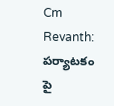Cm Revanth: పర్యాటకం పై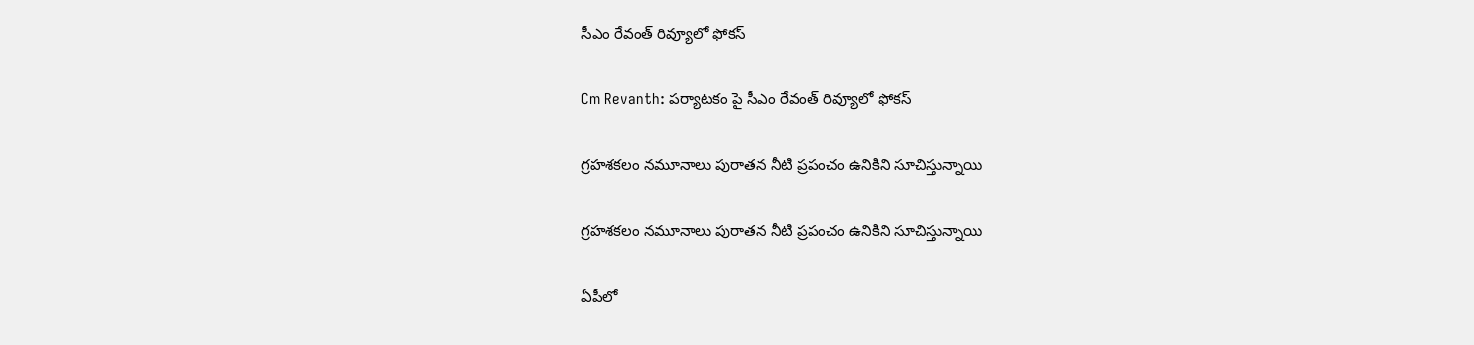సీఎం రేవంత్ రివ్యూలో ఫోకస్

Cm Revanth: పర్యాటకం పై సీఎం రేవంత్ రివ్యూలో ఫోకస్

గ్రహశకలం నమూనాలు పురాతన నీటి ప్రపంచం ఉనికిని సూచిస్తున్నాయి

గ్రహశకలం నమూనాలు పురాతన నీటి ప్రపంచం ఉనికిని సూచిస్తున్నాయి

ఏపీలో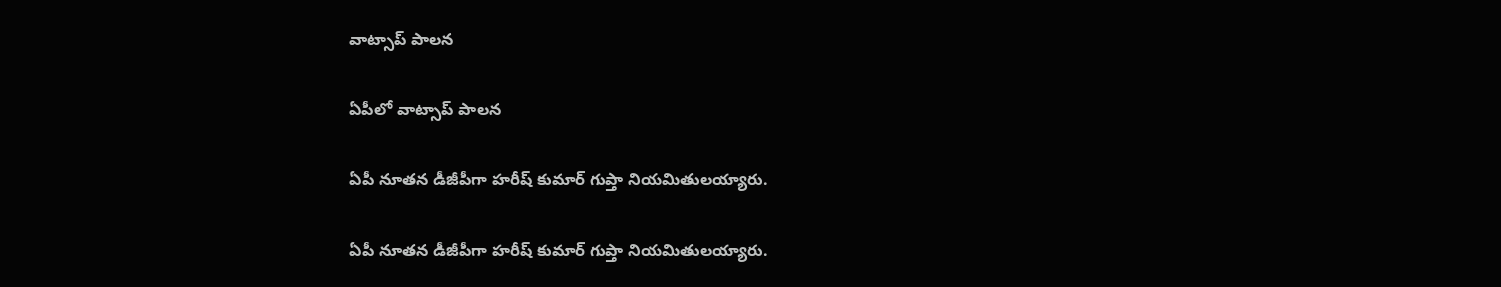వాట్సాప్ పాలన

ఏపీలో వాట్సాప్ పాలన

ఏపీ నూతన డీజీపీగా హరీష్‌ కుమార్‌ గుప్తా నియమితులయ్యారు.

ఏపీ నూతన డీజీపీగా హరీష్‌ కుమార్‌ గుప్తా నియమితులయ్యారు.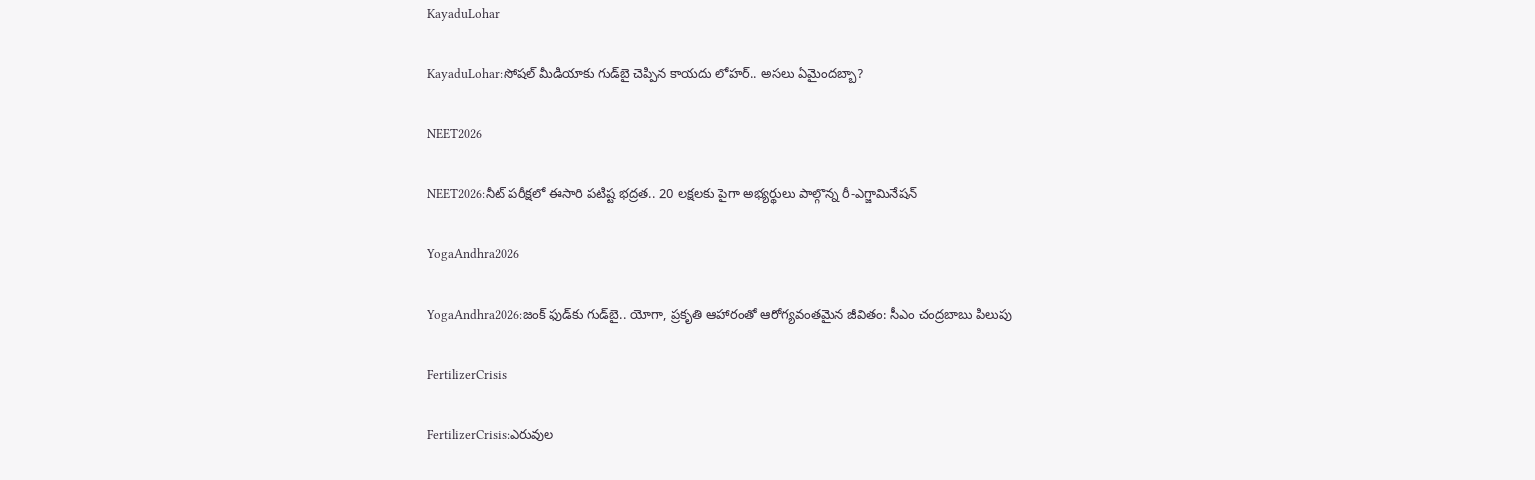KayaduLohar

KayaduLohar:సోషల్ మీడియాకు గుడ్‌బై చెప్పిన కాయదు లోహర్.. అసలు ఏమైందబ్బా?

NEET2026

NEET2026:నీట్ పరీక్షలో ఈసారి పటిష్ట భద్రత.. 20 లక్షలకు పైగా అభ్యర్థులు పాల్గొన్న రీ-ఎగ్జామినేషన్

YogaAndhra2026

YogaAndhra2026:జంక్ ఫుడ్‌కు గుడ్‌బై.. యోగా, ప్రకృతి ఆహారంతో ఆరోగ్యవంతమైన జీవితం: సీఎం చంద్రబాబు పిలుపు

FertilizerCrisis

FertilizerCrisis:ఎరువుల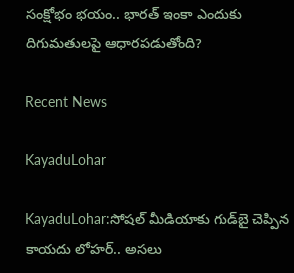సంక్షోభం భయం.. భారత్ ఇంకా ఎందుకు దిగుమతులపై ఆధారపడుతోంది?

Recent News

KayaduLohar

KayaduLohar:సోషల్ మీడియాకు గుడ్‌బై చెప్పిన కాయదు లోహర్.. అసలు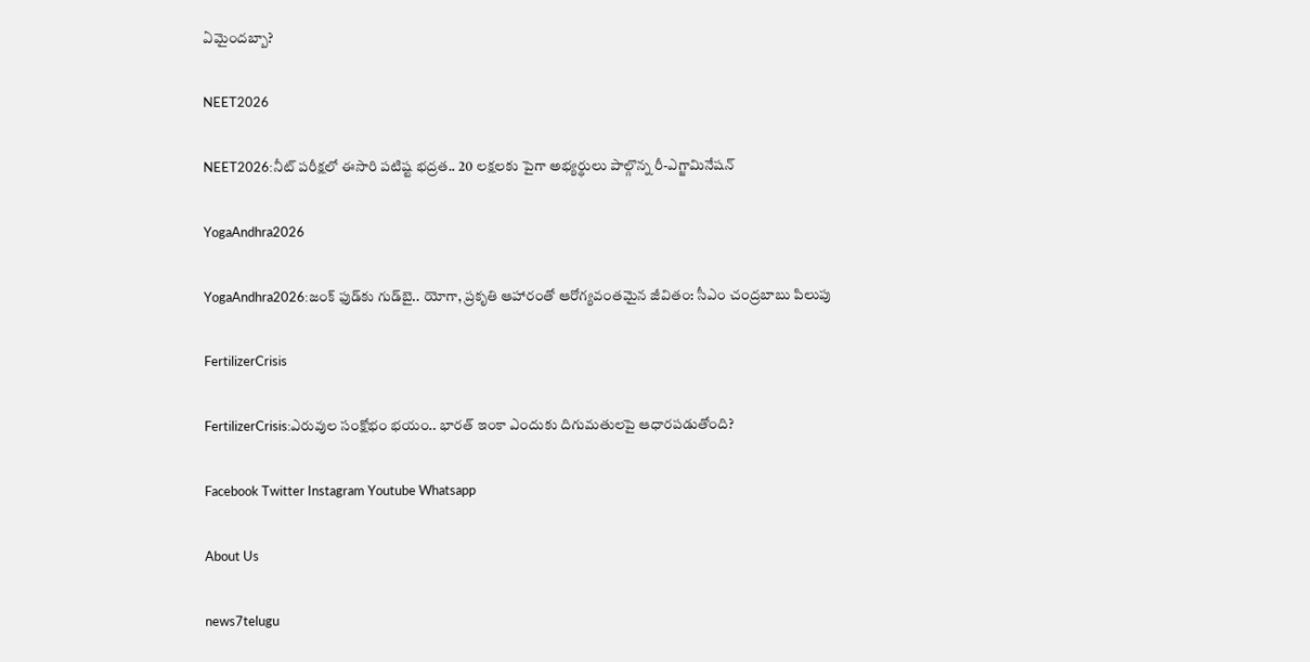ఏమైందబ్బా?

NEET2026

NEET2026:నీట్ పరీక్షలో ఈసారి పటిష్ట భద్రత.. 20 లక్షలకు పైగా అభ్యర్థులు పాల్గొన్న రీ-ఎగ్జామినేషన్

YogaAndhra2026

YogaAndhra2026:జంక్ ఫుడ్‌కు గుడ్‌బై.. యోగా, ప్రకృతి ఆహారంతో ఆరోగ్యవంతమైన జీవితం: సీఎం చంద్రబాబు పిలుపు

FertilizerCrisis

FertilizerCrisis:ఎరువుల సంక్షోభం భయం.. భారత్ ఇంకా ఎందుకు దిగుమతులపై ఆధారపడుతోంది?

Facebook Twitter Instagram Youtube Whatsapp

About Us

news7telugu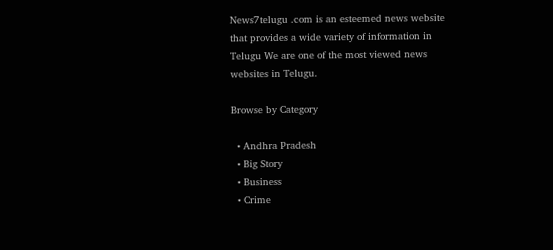News7telugu .com is an esteemed news website that provides a wide variety of information in Telugu We are one of the most viewed news websites in Telugu.

Browse by Category

  • Andhra Pradesh
  • Big Story
  • Business
  • Crime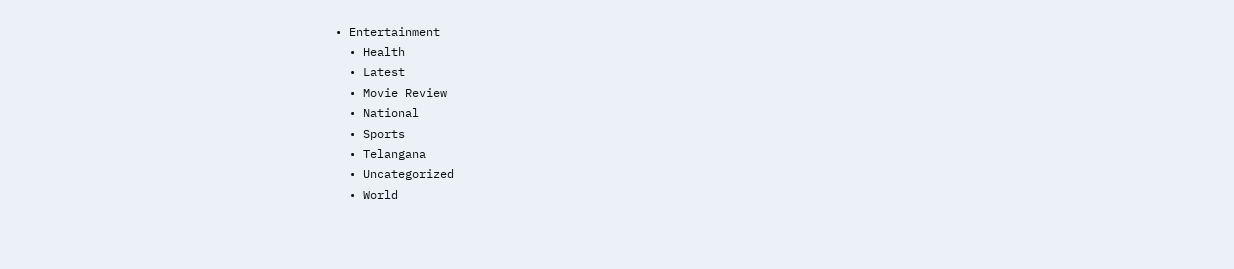• Entertainment
  • Health
  • Latest
  • Movie Review
  • National
  • Sports
  • Telangana
  • Uncategorized
  • World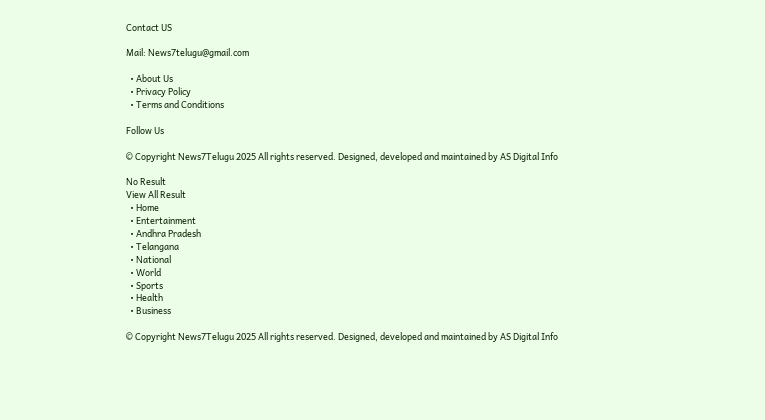Contact US

Mail: News7telugu@gmail.com

  • About Us
  • Privacy Policy
  • Terms and Conditions

Follow Us

© Copyright News7Telugu 2025 All rights reserved. Designed, developed and maintained by AS Digital Info

No Result
View All Result
  • Home
  • Entertainment
  • Andhra Pradesh
  • Telangana
  • National
  • World
  • Sports
  • Health
  • Business

© Copyright News7Telugu 2025 All rights reserved. Designed, developed and maintained by AS Digital Info